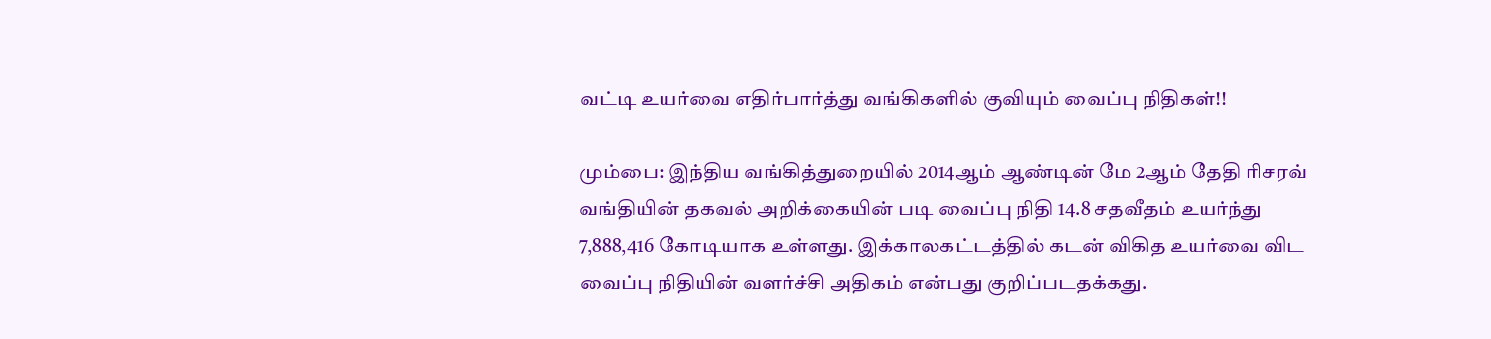வட்டி உயர்வை எதிர்பார்த்து வங்கிகளில் குவியும் வைப்பு நிதிகள்!!

மும்பை: இந்திய வங்கித்துறையில் 2014ஆம் ஆண்டின் மே 2ஆம் தேதி ரிசரவ் வங்தியின் தகவல் அறிக்கையின் படி வைப்பு நிதி 14.8 சதவீதம் உயர்ந்து 7,888,416 கோடியாக உள்ளது. இக்காலகட்டத்தில் கடன் விகித உயர்வை விட வைப்பு நிதியின் வளர்ச்சி அதிகம் என்பது குறிப்படதக்கது.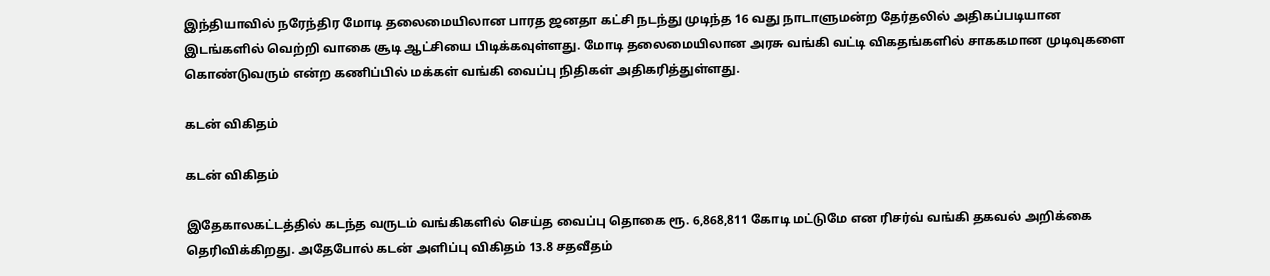இந்தியாவில் நரேந்திர மோடி தலைமையிலான பாரத ஜனதா கட்சி நடந்து முடிந்த 16 வது நாடாளுமன்ற தேர்தலில் அதிகப்படியான இடங்களில் வெற்றி வாகை சூடி ஆட்சியை பிடிக்கவுள்ளது. மோடி தலைமையிலான அரசு வங்கி வட்டி விகதங்களில் சாககமான முடிவுகளை கொண்டுவரும் என்ற கணிப்பில் மக்கள் வங்கி வைப்பு நிதிகள் அதிகரித்துள்ளது.

கடன் விகிதம்

கடன் விகிதம்

இதேகாலகட்டத்தில் கடந்த வருடம் வங்கிகளில் செய்த வைப்பு தொகை ரூ. 6,868,811 கோடி மட்டுமே என ரிசர்வ் வங்கி தகவல் அறிக்கை தெரிவிக்கிறது. அதேபோல் கடன் அளிப்பு விகிதம் 13.8 சதவீதம்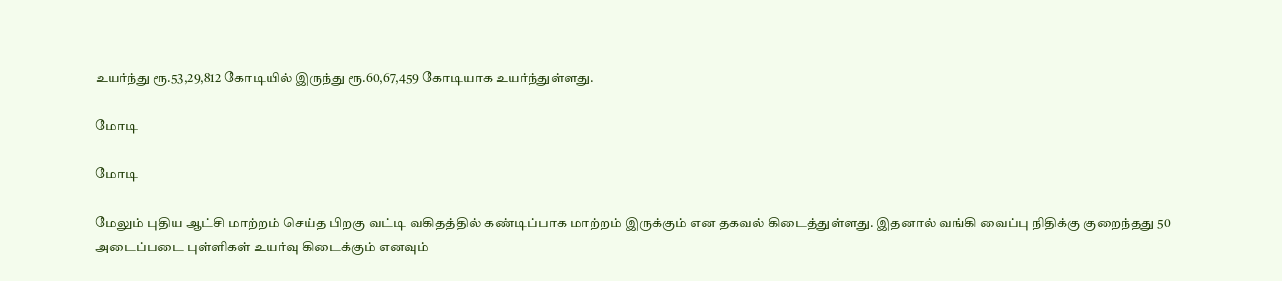உயர்ந்து ரூ.53,29,812 கோடியில் இருந்து ரூ.60,67,459 கோடியாக உயர்ந்துள்ளது.

மோடி

மோடி

மேலும் புதிய ஆட்சி மாற்றம் செய்த பிறகு வட்டி வகிதத்தில் கண்டிப்பாக மாற்றம் இருக்கும் என தகவல் கிடைத்துள்ளது. இதனால் வங்கி வைப்பு நிதிக்கு குறைந்தது 50 அடைப்படை புள்ளிகள் உயர்வு கிடைக்கும் எனவும்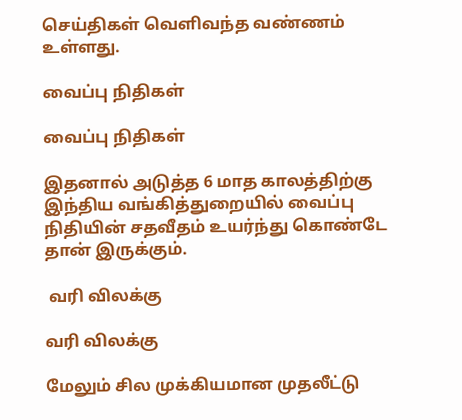செய்திகள் வெளிவந்த வண்ணம் உள்ளது.

வைப்பு நிதிகள்

வைப்பு நிதிகள்

இதனால் அடுத்த 6 மாத காலத்திற்கு இந்திய வங்கித்துறையில் வைப்பு நிதியின் சதவீதம் உயர்ந்து கொண்டே தான் இருக்கும்.

 வரி விலக்கு

வரி விலக்கு

மேலும் சில முக்கியமான முதலீட்டு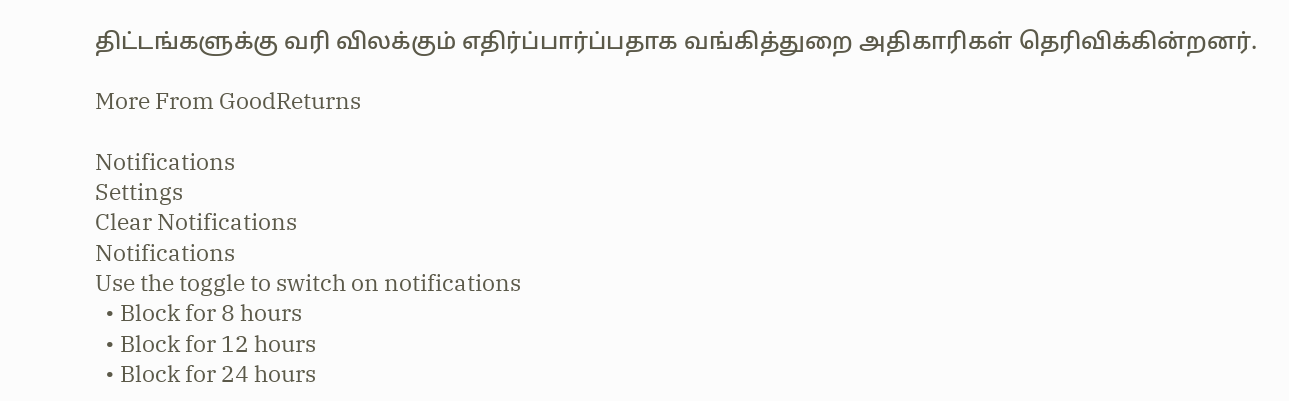திட்டங்களுக்கு வரி விலக்கும் எதிர்ப்பார்ப்பதாக வங்கித்துறை அதிகாரிகள் தெரிவிக்கின்றனர்.

More From GoodReturns

Notifications
Settings
Clear Notifications
Notifications
Use the toggle to switch on notifications
  • Block for 8 hours
  • Block for 12 hours
  • Block for 24 hours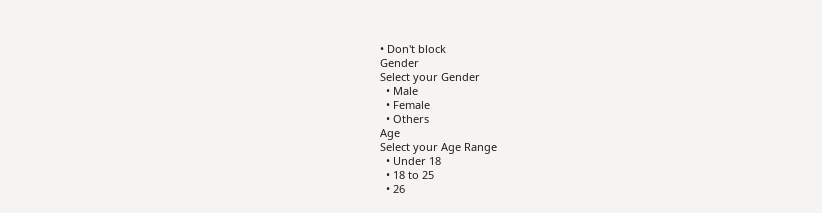• Don't block
Gender
Select your Gender
  • Male
  • Female
  • Others
Age
Select your Age Range
  • Under 18
  • 18 to 25
  • 26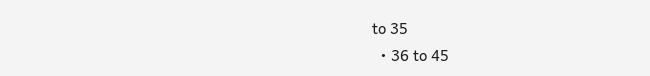to 35
  • 36 to 45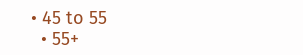• 45 to 55
  • 55+